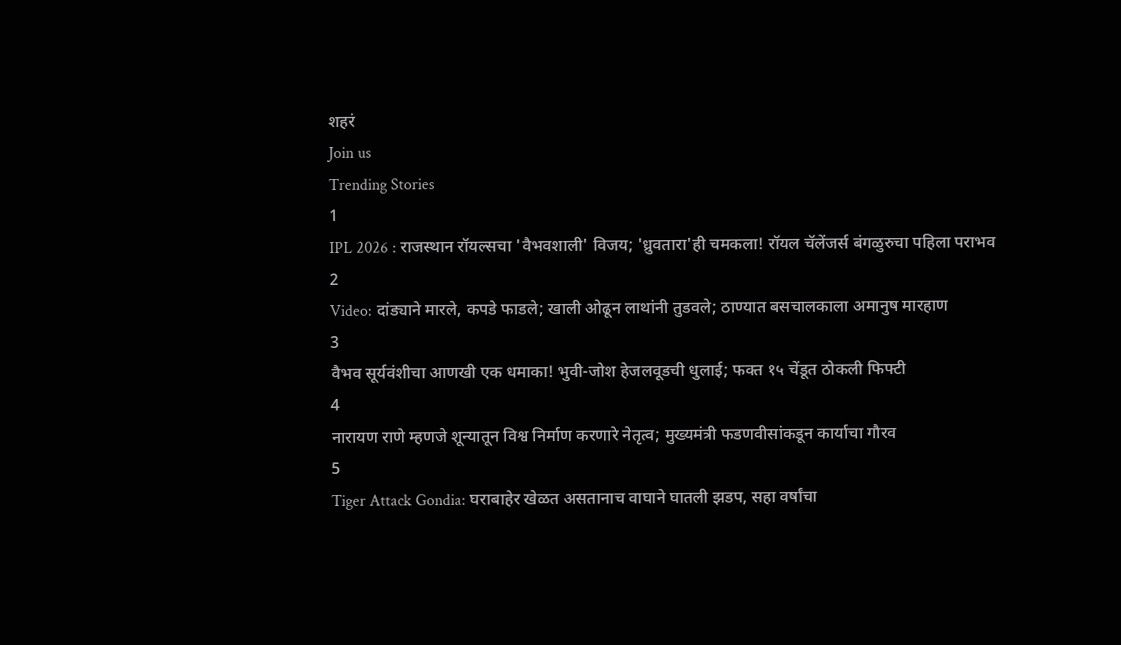शहरं
Join us
Trending Stories
1
IPL 2026 : राजस्थान रॉयल्सचा 'वैभवशाली' विजय; 'ध्रुवतारा'ही चमकला! रॉयल चॅलेंजर्स बंगळुरुचा पहिला पराभव
2
Video: दांड्याने मारले, कपडे फाडले; खाली ओढून लाथांनी तुडवले; ठाण्यात बसचालकाला अमानुष मारहाण
3
वैभव सूर्यवंशीचा आणखी एक धमाका! भुवी-जोश हेजलवूडची धुलाई; फक्त १५ चेंडूत ठोकली फिफ्टी
4
नारायण राणे म्हणजे शून्यातून विश्व निर्माण करणारे नेतृत्व; मुख्यमंत्री फडणवीसांकडून कार्याचा गौरव
5
Tiger Attack Gondia: घराबाहेर खेळत असतानाच वाघाने घातली झडप, सहा वर्षांचा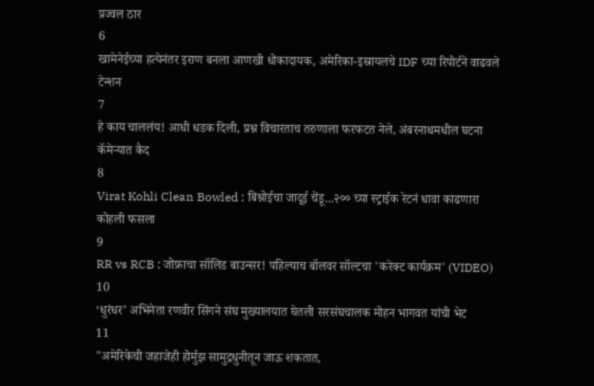प्रज्वल ठार
6
खामेनेईच्या हत्येनंतर इराण बनला आणखी धोकादायक, अमेरिका-इस्रायलचे IDF च्या रिपोर्टने वाढवले टेन्शन
7
हे काय चाललंय! आधी धडक दिली, प्रश्न विचारताच तरुणाला फरफटत नेले, अंबरनाथमधील घटना कॅमेऱ्यात कैद
8
Virat Kohli Clean Bowled : बिश्नोईचा जादूई चेंडू...२०० च्या स्ट्राईक रेटनं धावा काढणारा कोहली फसला
9
RR vs RCB : जोफ्राचा सॉलिड बाउन्सर! पहिल्याच बॉलवर सॉल्टचा 'करेक्ट कार्यक्रम' (VIDEO)
10
‘धुरंधर’ अभिनेता रणवीर सिंगने संघ मुख्यालयात घेतली सरसंघचालक मोहन भागवत यांची भेट
11
"अमेरिकेची जहाजेही होर्मुझ सामुद्रधुनीतून जाऊ शकतात,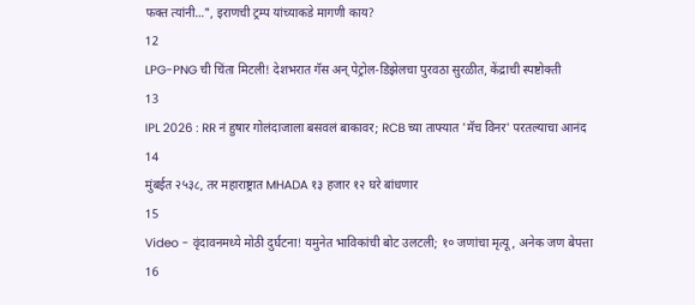फक्त त्यांनी...", इराणची ट्रम्प यांच्याकडे मागणी काय?
12
LPG-PNG ची चिंता मिटली! देशभरात गॅस अन् पेट्रोल-डिझेलचा पुरवठा सुरळीत, केंद्राची स्पष्टोक्ती
13
IPL 2026 : RR नं हुषार गोलंदाजाला बसवलं बाकावर; RCB च्या ताफ्यात 'मॅच विनर' परतल्याचा आनंद
14
मुंबईत २५३८, तर महाराष्ट्रात MHADA १३ हजार १२ घरे बांधणार
15
Video - वृंदावनमध्ये मोठी दुर्घटना! यमुनेत भाविकांची बोट उलटली; १० जणांचा मृत्यू, अनेक जण बेपत्ता
16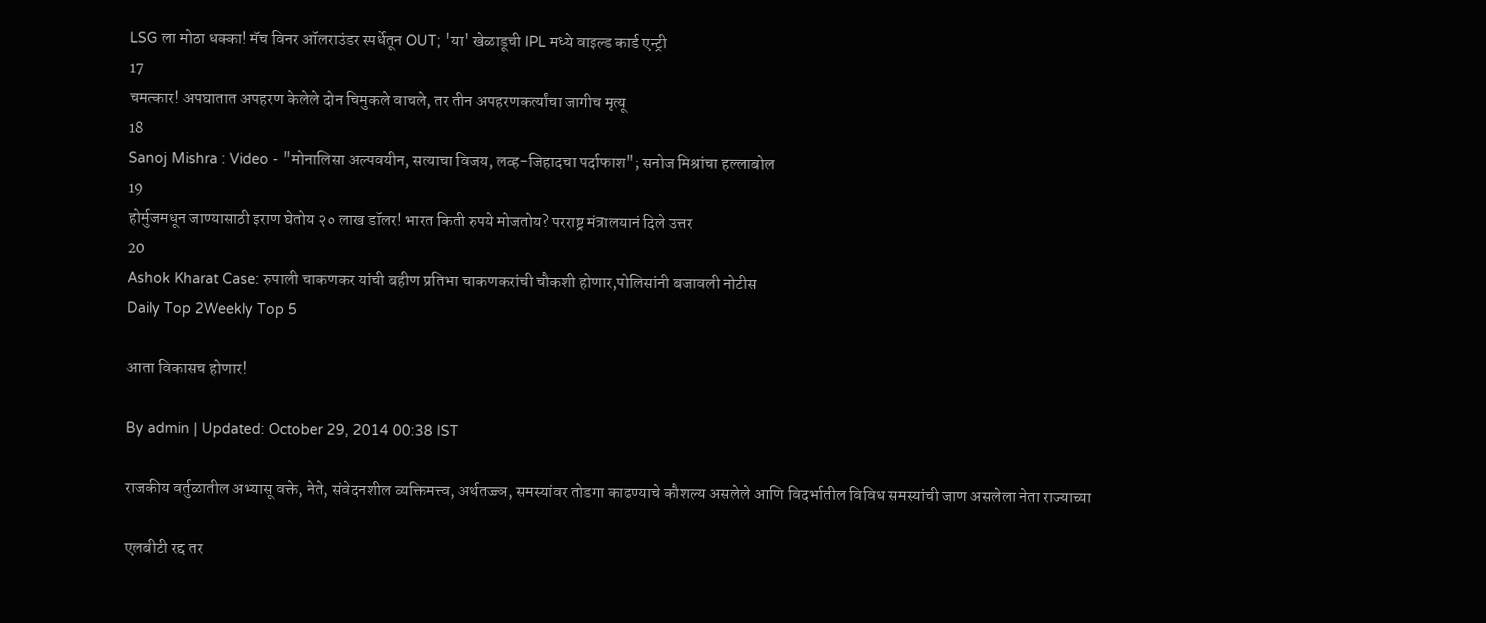LSG ला मोठा धक्का! मॅच विनर ऑलराउंडर स्पर्धेतून OUT; 'या' खेळाडूची IPL मध्ये वाइल्ड कार्ड एन्ट्री
17
चमत्कार! अपघातात अपहरण केलेले दोन चिमुकले वाचले, तर तीन अपहरणकर्त्यांचा जागीच मृत्यू
18
Sanoj Mishra : Video - "मोनालिसा अल्पवयीन, सत्याचा विजय, लव्ह-जिहादचा पर्दाफाश"; सनोज मिश्रांचा हल्लाबोल
19
होर्मुजमधून जाण्यासाठी इराण घेतोय २० लाख डॉलर! भारत किती रुपये मोजतोय? परराष्ट्र मंत्रालयानं दिले उत्तर
20
Ashok Kharat Case: रुपाली चाकणकर यांची बहीण प्रतिभा चाकणकरांची चौकशी होणार,पोलिसांनी बजावली नोटीस
Daily Top 2Weekly Top 5

आता विकासच होणार!

By admin | Updated: October 29, 2014 00:38 IST

राजकीय वर्तुळातील अभ्यासू वक्ते, नेते, संवेदनशील व्यक्तिमत्त्व, अर्थतज्ज्ञ, समस्यांवर तोडगा काढण्याचे कौशल्य असलेले आणि विदर्भातील विविध समस्यांची जाण असलेला नेता राज्याच्या

एलबीटी रद्द तर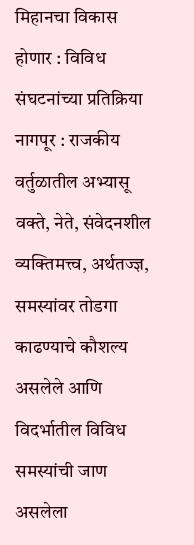मिहानचा विकास होणार : विविध संघटनांच्या प्रतिक्रिया नागपूर : राजकीय वर्तुळातील अभ्यासू वक्ते, नेते, संवेदनशील व्यक्तिमत्त्व, अर्थतज्ज्ञ, समस्यांवर तोडगा काढण्याचे कौशल्य असलेले आणि विदर्भातील विविध समस्यांची जाण असलेला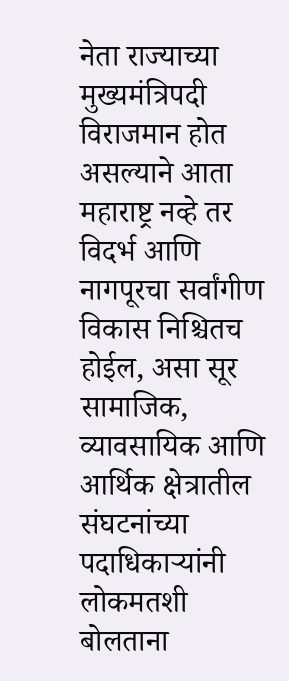नेता राज्याच्या मुख्यमंत्रिपदी विराजमान होत असल्याने आता महाराष्ट्र नव्हे तर विदर्भ आणि नागपूरचा सर्वांगीण विकास निश्चितच होईल, असा सूर सामाजिक, व्यावसायिक आणि आर्थिक क्षेत्रातील संघटनांच्या पदाधिकाऱ्यांनी लोकमतशी बोलताना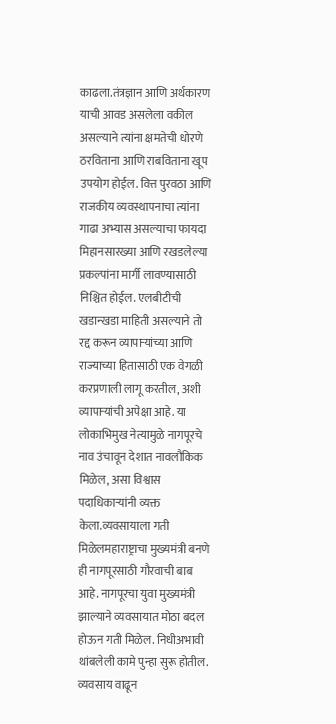काढला.तंत्रज्ञान आणि अर्थकारण याची आवड असलेला वकील असल्याने त्यांना क्षमतेची धोरणे ठरविताना आणि राबविताना खूप उपयोग होईल. वित्त पुरवठा आणि राजकीय व्यवस्थापनाचा त्यांना गाढा अभ्यास असल्याचा फायदा मिहानसारख्या आणि रखडलेल्या प्रकल्पांना मार्गी लावण्यासाठी निश्चित होईल. एलबीटीची खडान्खडा माहिती असल्याने तो रद्द करून व्यापाऱ्यांच्या आणि राज्याच्या हितासाठी एक वेगळी करप्रणाली लागू करतील, अशी व्यापाऱ्यांची अपेक्षा आहे. या लोकाभिमुख नेत्यामुळे नागपूरचे नाव उंचावून देशात नावलौकिक मिळेल, असा विश्वास पदाधिकाऱ्यांनी व्यक्त केला.व्यवसायाला गती मिळेलमहाराष्ट्राचा मुख्यमंत्री बनणे ही नागपूरसाठी गौरवाची बाब आहे. नागपूरचा युवा मुख्यमंत्री झाल्याने व्यवसायात मोठा बदल होऊन गती मिळेल. निधीअभावी थांबलेली कामे पुन्हा सुरू होतील. व्यवसाय वाढून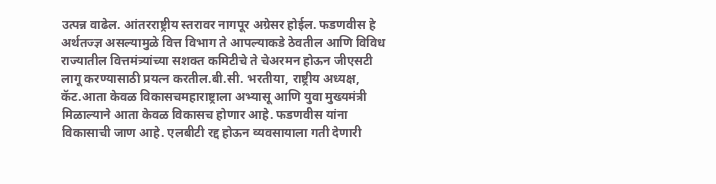उत्पन्न वाढेल. आंतरराष्ट्रीय स्तरावर नागपूर अग्रेसर होईल. फडणवीस हे अर्थतज्ज्ञ असल्यामुळे वित्त विभाग ते आपल्याकडे ठेवतील आणि विविध राज्यातील वित्तमंत्र्यांच्या सशक्त कमिटीचे ते चेअरमन होऊन जीएसटी लागू करण्यासाठी प्रयत्न करतील.बी.सी. भरतीया, राष्ट्रीय अध्यक्ष, कॅट.आता केवळ विकासचमहाराष्ट्राला अभ्यासू आणि युवा मुख्यमंत्री मिळाल्याने आता केवळ विकासच होणार आहे. फडणवीस यांना विकासाची जाण आहे. एलबीटी रद्द होऊन व्यवसायाला गती देणारी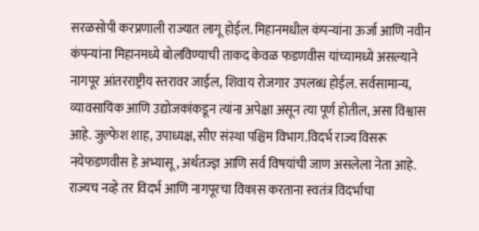सरळसोपी करप्रणाली राज्यात लागू होईल. मिहानमधील कंपन्यांना ऊर्जा आणि नवीन कंपन्यांना मिहानमध्ये बोलविण्याची ताकद केवळ फडणवीस यांच्यामध्ये असल्याने नागपूर आंतरराष्ट्रीय स्तरावर जाईल, शिवाय रोजगार उपलब्ध होईल. सर्वसामान्य, व्यावसायिक आणि उद्योजकांकडून त्यांना अपेक्षा असून त्या पूर्ण होतील, असा विश्वास आहे. जुल्फेश शाह, उपाध्यक्ष, सीए संस्था पश्चिम विभाग.विदर्भ राज्य विसरू नयेफडणवीस हे अभ्यासू, अर्थतज्ज्ञ आणि सर्व विषयांची जाण असलेला नेता आहे. राज्यच नव्हे तर विदर्भ आणि नागपूरचा विकास करताना स्वतंत्र विदर्भाचा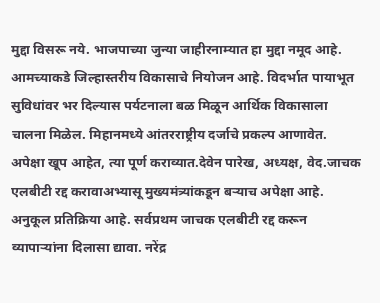मुद्दा विसरू नये. भाजपाच्या जुन्या जाहीरनाम्यात हा मुद्दा नमूद आहे. आमच्याकडे जिल्हास्तरीय विकासाचे नियोजन आहे. विदर्भात पायाभूत सुविधांवर भर दिल्यास पर्यटनाला बळ मिळून आर्थिक विकासाला चालना मिळेल. मिहानमध्ये आंतरराष्ट्रीय दर्जाचे प्रकल्प आणावेत. अपेक्षा खूप आहेत, त्या पूर्ण कराव्यात.देवेन पारेख, अध्यक्ष, वेद.जाचक एलबीटी रद्द करावाअभ्यासू मुख्यमंत्र्यांकडून बऱ्याच अपेक्षा आहे. अनुकूल प्रतिक्रिया आहे. सर्वप्रथम जाचक एलबीटी रद्द करून व्यापाऱ्यांना दिलासा द्यावा. नरेंद्र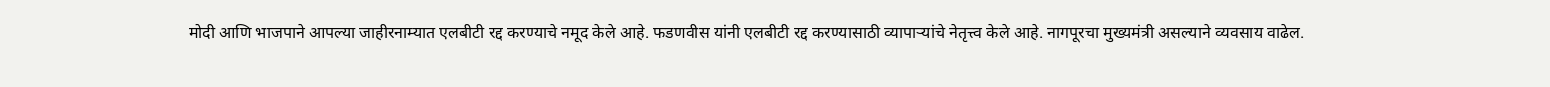मोदी आणि भाजपाने आपल्या जाहीरनाम्यात एलबीटी रद्द करण्याचे नमूद केले आहे. फडणवीस यांनी एलबीटी रद्द करण्यासाठी व्यापाऱ्यांचे नेतृत्त्व केले आहे. नागपूरचा मुख्यमंत्री असल्याने व्यवसाय वाढेल.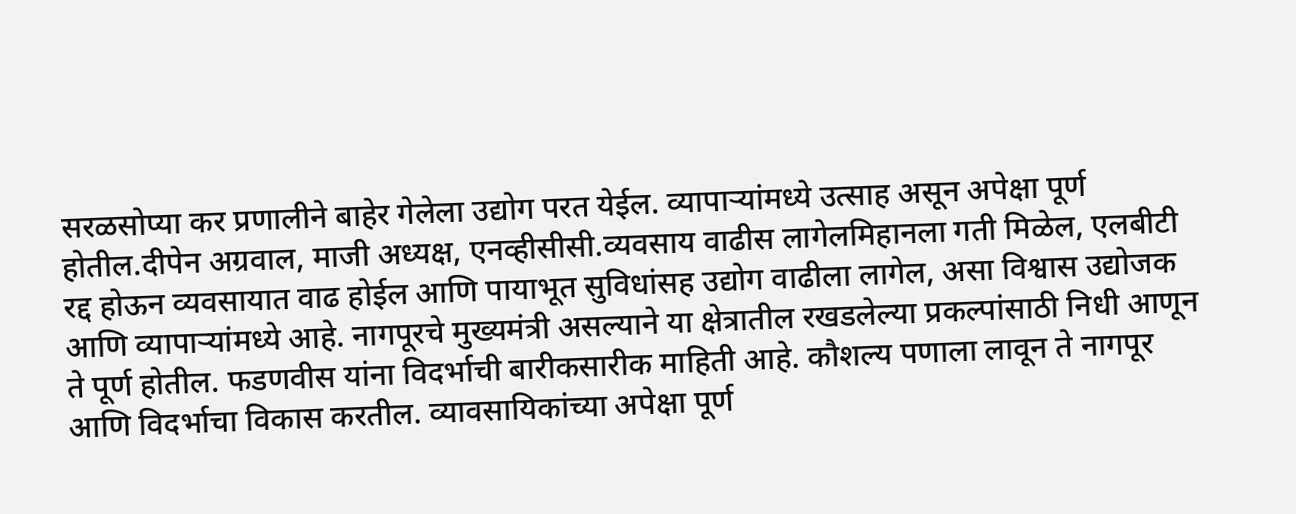सरळसोप्या कर प्रणालीने बाहेर गेलेला उद्योग परत येईल. व्यापाऱ्यांमध्ये उत्साह असून अपेक्षा पूर्ण होतील.दीपेन अग्रवाल, माजी अध्यक्ष, एनव्हीसीसी.व्यवसाय वाढीस लागेलमिहानला गती मिळेल, एलबीटी रद्द होऊन व्यवसायात वाढ होईल आणि पायाभूत सुविधांसह उद्योग वाढीला लागेल, असा विश्वास उद्योजक आणि व्यापाऱ्यांमध्ये आहे. नागपूरचे मुख्यमंत्री असल्याने या क्षेत्रातील रखडलेल्या प्रकल्पांसाठी निधी आणून ते पूर्ण होतील. फडणवीस यांना विदर्भाची बारीकसारीक माहिती आहे. कौशल्य पणाला लावून ते नागपूर आणि विदर्भाचा विकास करतील. व्यावसायिकांच्या अपेक्षा पूर्ण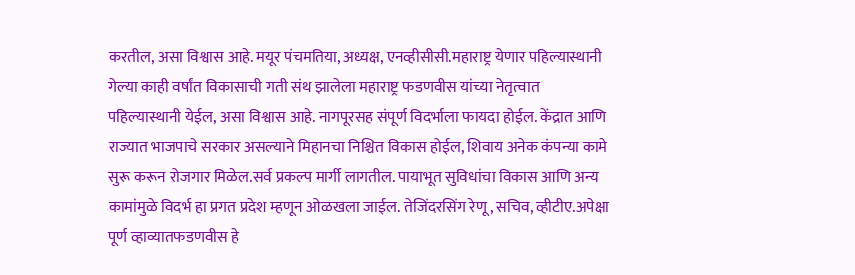करतील, असा विश्वास आहे. मयूर पंचमतिया, अध्यक्ष, एनव्हीसीसी.महाराष्ट्र येणार पहिल्यास्थानी गेल्या काही वर्षांत विकासाची गती संथ झालेला महाराष्ट्र फडणवीस यांच्या नेतृत्वात पहिल्यास्थानी येईल, असा विश्वास आहे. नागपूरसह संपूर्ण विदर्भाला फायदा होईल. केंद्रात आणि राज्यात भाजपाचे सरकार असल्याने मिहानचा निश्चित विकास होईल, शिवाय अनेक कंपन्या कामे सुरू करून रोजगार मिळेल.सर्व प्रकल्प मार्गी लागतील. पायाभूत सुविधांचा विकास आणि अन्य कामांमुळे विदर्भ हा प्रगत प्रदेश म्हणून ओळखला जाईल. तेजिंदरसिंग रेणू, सचिव, व्हीटीए.अपेक्षा पूर्ण व्हाव्यातफडणवीस हे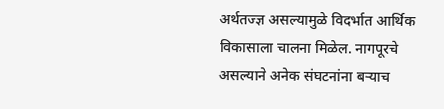अर्थतज्ज्ञ असल्यामुळे विदर्भात आर्थिक विकासाला चालना मिळेल. नागपूरचे असल्याने अनेक संघटनांना बऱ्याच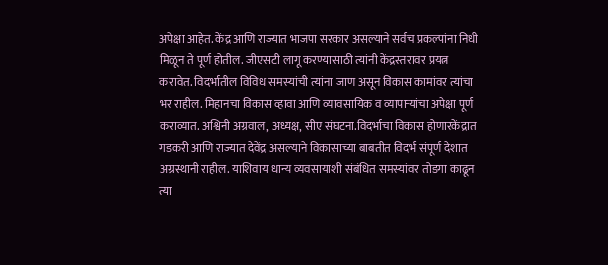अपेक्षा आहेत. केंद्र आणि राज्यात भाजपा सरकार असल्याने सर्वच प्रकल्पांना निधी मिळून ते पूर्ण होतील. जीएसटी लागू करण्यासाठी त्यांनी केंद्रस्तरावर प्रयत्न करावेत. विदर्भातील विविध समस्यांची त्यांना जाण असून विकास कामांवर त्यांचा भर राहील. मिहानचा विकास व्हावा आणि व्यावसायिक व व्यापाऱ्यांचा अपेक्षा पूर्ण कराव्यात. अश्विनी अग्रवाल, अध्यक्ष, सीए संघटना.विदर्भाचा विकास होणारकेंद्रात गडकरी आणि राज्यात देवेंद्र असल्याने विकासाच्या बाबतीत विदर्भ संपूर्ण देशात अग्रस्थानी राहील. याशिवाय धान्य व्यवसायाशी संबंधित समस्यांवर तोडगा काढून त्या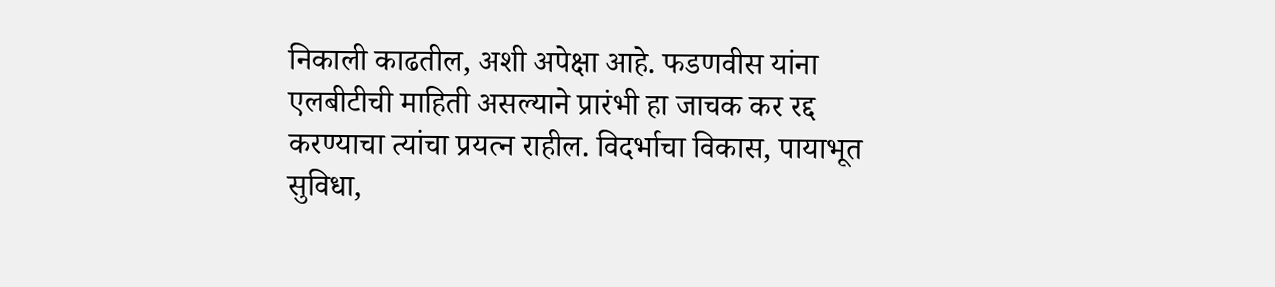निकाली काढतील, अशी अपेक्षा आहे. फडणवीस यांना एलबीटीची माहिती असल्याने प्रारंभी हा जाचक कर रद्द करण्याचा त्यांचा प्रयत्न राहील. विदर्भाचा विकास, पायाभूत सुविधा,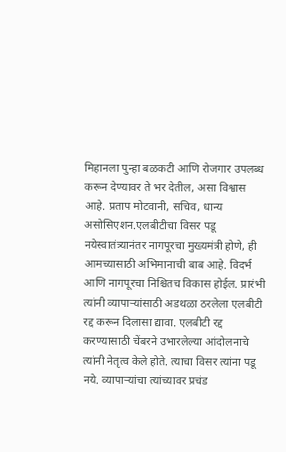मिहानला पुन्हा बळकटी आणि रोजगार उपलब्ध करून देण्यावर ते भर देतील, असा विश्वास आहे. प्रताप मोटवानी, सचिव, धान्य असोसिएशन.एलबीटीचा विसर पडू नयेस्वातंत्र्यानंतर नागपूरचा मुख्यमंत्री होणे, ही आमच्यासाठी अभिमानाची बाब आहे. विदर्भ आणि नागपूरचा निश्चितच विकास होईल. प्रारंभी त्यांनी व्यापाऱ्यांसाठी अडथळा ठरलेला एलबीटी रद्द करून दिलासा द्यावा. एलबीटी रद्द करण्यासाठी चेंबरने उभारलेल्या आंदोलनाचे त्यांनी नेतृत्व केले होते. त्याचा विसर त्यांना पडू नये. व्यापाऱ्यांचा त्यांच्यावर प्रचंड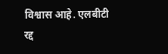विश्वास आहे. एलबीटी रद्द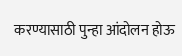करण्यासाठी पुन्हा आंदोलन होऊ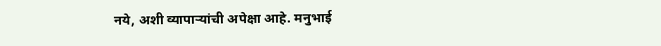नये, अशी व्यापाऱ्यांची अपेक्षा आहे. मनुभाई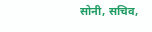सोनी, सचिव,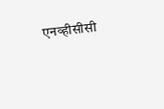एनव्हीसीसी